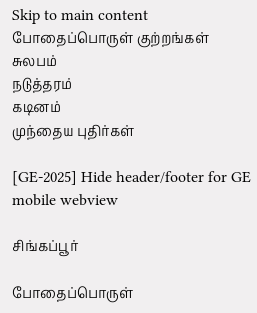Skip to main content
போதைப்பொருள் குற்றங்கள்
சுலபம்
நடுத்தரம்
கடினம்
முந்தைய புதிர்கள்

[GE-2025] Hide header/footer for GE mobile webview

சிங்கப்பூர்

போதைப்பொருள்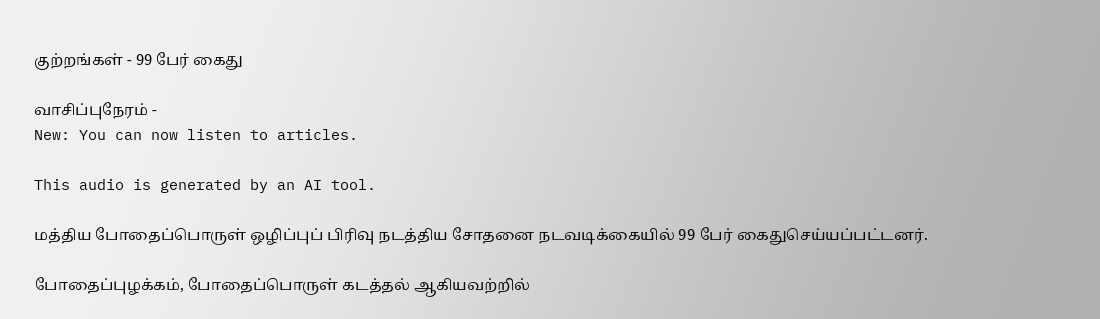குற்றங்கள் - 99 பேர் கைது

வாசிப்புநேரம் -
New: You can now listen to articles.

This audio is generated by an AI tool.

மத்திய போதைப்பொருள் ஒழிப்புப் பிரிவு நடத்திய சோதனை நடவடிக்கையில் 99 பேர் கைதுசெய்யப்பட்டனர்.

போதைப்புழக்கம், போதைப்பொருள் கடத்தல் ஆகியவற்றில்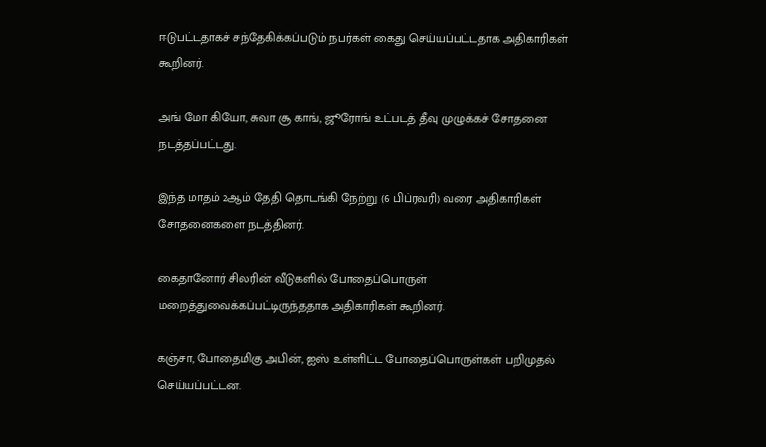ஈடுபட்டதாகச் சந்தேகிக்கப்படும் நபர்கள் கைது செய்யப்பட்டதாக அதிகாரிகள் கூறினர்.

அங் மோ கியோ, சுவா சூ காங், ஜூரோங் உட்படத் தீவு முழுக்கச் சோதனை நடத்தப்பட்டது.

இந்த மாதம் 2ஆம் தேதி தொடங்கி நேற்று (6 பிப்ரவரி) வரை அதிகாரிகள் சோதனைகளை நடத்தினர்.

கைதானோர் சிலரின் வீடுகளில் போதைப்பொருள் மறைத்துவைக்கப்பட்டிருந்ததாக அதிகாரிகள் கூறினர்.

கஞ்சா, போதைமிகு அபின், ஐஸ் உள்ளிட்ட போதைப்பொருள்கள் பறிமுதல் செய்யப்பட்டன.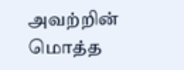அவற்றின் மொத்த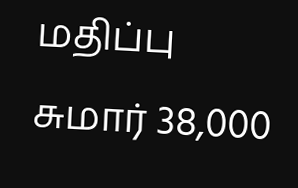மதிப்பு சுமார் 38,000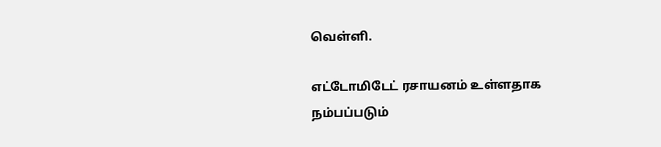வெள்ளி.

எட்டோமிடேட் ரசாயனம் உள்ளதாக நம்பப்படும்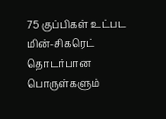75 குப்பிகள் உட்பட மின்-சிகரெட் தொடர்பான பொருள்களும்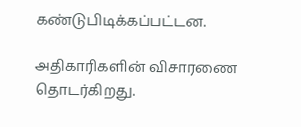கண்டுபிடிக்கப்பட்டன.

அதிகாரிகளின் விசாரணை தொடர்கிறது.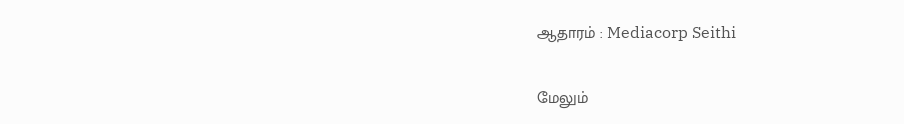ஆதாரம் : Mediacorp Seithi

மேலும்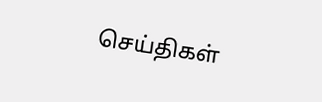செய்திகள்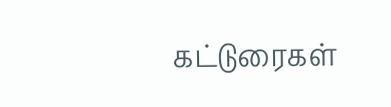கட்டுரைகள்